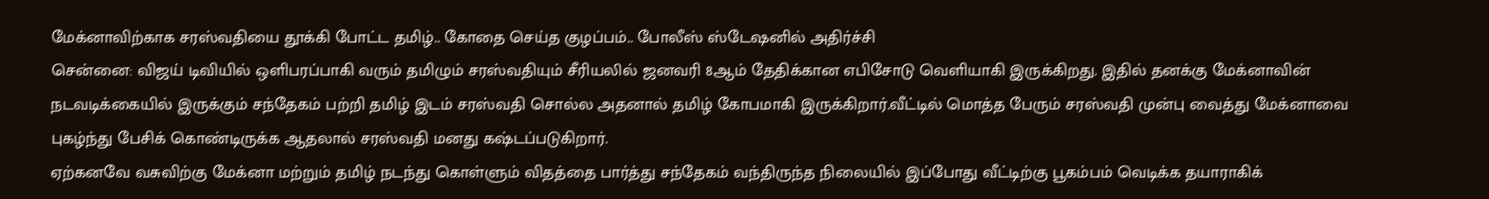மேக்னாவிற்காக சரஸ்வதியை தூக்கி போட்ட தமிழ்.. கோதை செய்த குழப்பம்.. போலீஸ் ஸ்டேஷனில் அதிர்ச்சி
சென்னை: விஜய் டிவியில் ஒளிபரப்பாகி வரும் தமிழும் சரஸ்வதியும் சீரியலில் ஜனவரி 8ஆம் தேதிக்கான எபிசோடு வெளியாகி இருக்கிறது. இதில் தனக்கு மேக்னாவின் நடவடிக்கையில் இருக்கும் சந்தேகம் பற்றி தமிழ் இடம் சரஸ்வதி சொல்ல அதனால் தமிழ் கோபமாகி இருக்கிறார்.வீட்டில் மொத்த பேரும் சரஸ்வதி முன்பு வைத்து மேக்னாவை புகழ்ந்து பேசிக் கொண்டிருக்க ஆதலால் சரஸ்வதி மனது கஷ்டப்படுகிறார்.
ஏற்கனவே வசுவிற்கு மேக்னா மற்றும் தமிழ் நடந்து கொள்ளும் விதத்தை பார்த்து சந்தேகம் வந்திருந்த நிலையில் இப்போது வீட்டிற்கு பூகம்பம் வெடிக்க தயாராகிக்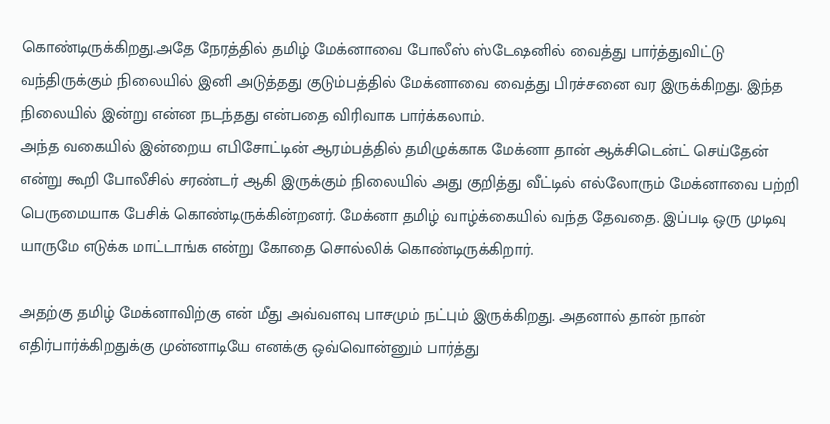கொண்டிருக்கிறது.அதே நேரத்தில் தமிழ் மேக்னாவை போலீஸ் ஸ்டேஷனில் வைத்து பார்த்துவிட்டு வந்திருக்கும் நிலையில் இனி அடுத்தது குடும்பத்தில் மேக்னாவை வைத்து பிரச்சனை வர இருக்கிறது. இந்த நிலையில் இன்று என்ன நடந்தது என்பதை விரிவாக பார்க்கலாம்.
அந்த வகையில் இன்றைய எபிசோட்டின் ஆரம்பத்தில் தமிழுக்காக மேக்னா தான் ஆக்சிடென்ட் செய்தேன் என்று கூறி போலீசில் சரண்டர் ஆகி இருக்கும் நிலையில் அது குறித்து வீட்டில் எல்லோரும் மேக்னாவை பற்றி பெருமையாக பேசிக் கொண்டிருக்கின்றனர். மேக்னா தமிழ் வாழ்க்கையில் வந்த தேவதை. இப்படி ஒரு முடிவு யாருமே எடுக்க மாட்டாங்க என்று கோதை சொல்லிக் கொண்டிருக்கிறார்.

அதற்கு தமிழ் மேக்னாவிற்கு என் மீது அவ்வளவு பாசமும் நட்பும் இருக்கிறது. அதனால் தான் நான் எதிர்பார்க்கிறதுக்கு முன்னாடியே எனக்கு ஒவ்வொன்னும் பார்த்து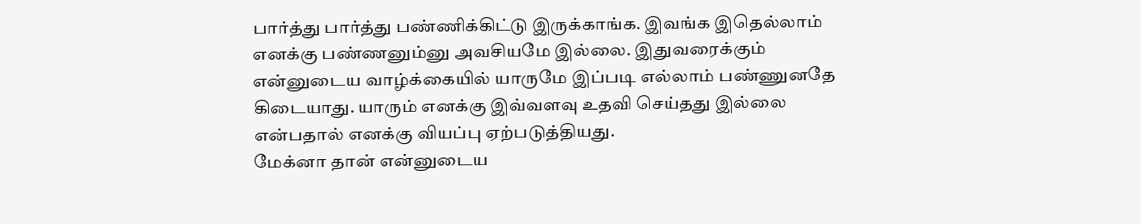பார்த்து பார்த்து பண்ணிக்கிட்டு இருக்காங்க. இவங்க இதெல்லாம் எனக்கு பண்ணனும்னு அவசியமே இல்லை. இதுவரைக்கும் என்னுடைய வாழ்க்கையில் யாருமே இப்படி எல்லாம் பண்ணுனதே கிடையாது. யாரும் எனக்கு இவ்வளவு உதவி செய்தது இல்லை என்பதால் எனக்கு வியப்பு ஏற்படுத்தியது.
மேக்னா தான் என்னுடைய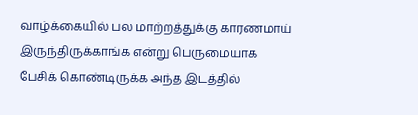வாழ்க்கையில் பல மாற்றத்துக்கு காரணமாய் இருந்திருக்காங்க என்று பெருமையாக பேசிக் கொண்டிருக்க அந்த இடத்தில்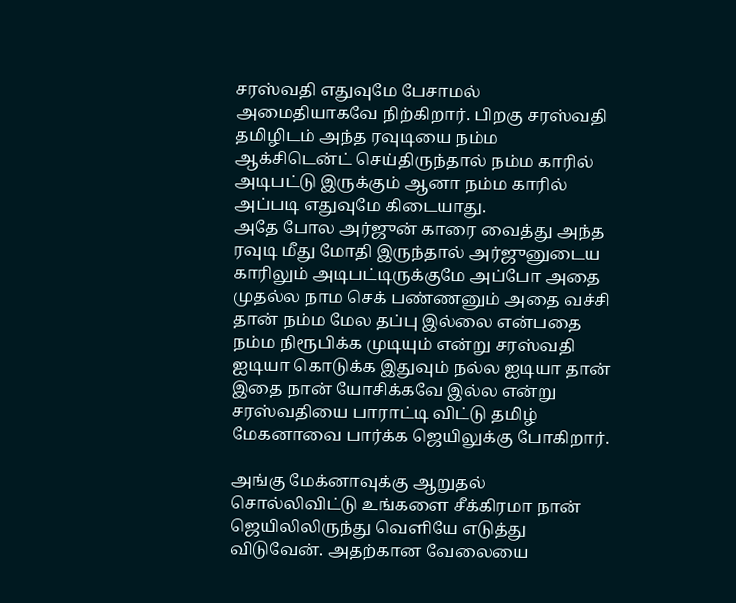சரஸ்வதி எதுவுமே பேசாமல் அமைதியாகவே நிற்கிறார். பிறகு சரஸ்வதி தமிழிடம் அந்த ரவுடியை நம்ம ஆக்சிடென்ட் செய்திருந்தால் நம்ம காரில் அடிபட்டு இருக்கும் ஆனா நம்ம காரில் அப்படி எதுவுமே கிடையாது.
அதே போல அர்ஜுன் காரை வைத்து அந்த ரவுடி மீது மோதி இருந்தால் அர்ஜுனுடைய காரிலும் அடிபட்டிருக்குமே அப்போ அதை முதல்ல நாம செக் பண்ணனும் அதை வச்சி தான் நம்ம மேல தப்பு இல்லை என்பதை நம்ம நிரூபிக்க முடியும் என்று சரஸ்வதி ஐடியா கொடுக்க இதுவும் நல்ல ஐடியா தான் இதை நான் யோசிக்கவே இல்ல என்று சரஸ்வதியை பாராட்டி விட்டு தமிழ் மேகனாவை பார்க்க ஜெயிலுக்கு போகிறார்.

அங்கு மேக்னாவுக்கு ஆறுதல் சொல்லிவிட்டு உங்களை சீக்கிரமா நான் ஜெயிலிலிருந்து வெளியே எடுத்து விடுவேன். அதற்கான வேலையை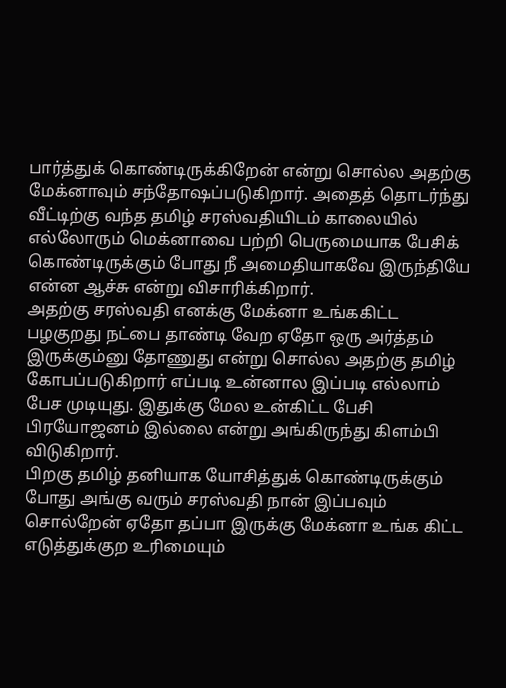பார்த்துக் கொண்டிருக்கிறேன் என்று சொல்ல அதற்கு மேக்னாவும் சந்தோஷப்படுகிறார். அதைத் தொடர்ந்து வீட்டிற்கு வந்த தமிழ் சரஸ்வதியிடம் காலையில் எல்லோரும் மெக்னாவை பற்றி பெருமையாக பேசிக் கொண்டிருக்கும் போது நீ அமைதியாகவே இருந்தியே என்ன ஆச்சு என்று விசாரிக்கிறார்.
அதற்கு சரஸ்வதி எனக்கு மேக்னா உங்ககிட்ட பழகுறது நட்பை தாண்டி வேற ஏதோ ஒரு அர்த்தம் இருக்கும்னு தோணுது என்று சொல்ல அதற்கு தமிழ் கோபப்படுகிறார் எப்படி உன்னால இப்படி எல்லாம் பேச முடியுது. இதுக்கு மேல உன்கிட்ட பேசி பிரயோஜனம் இல்லை என்று அங்கிருந்து கிளம்பி விடுகிறார்.
பிறகு தமிழ் தனியாக யோசித்துக் கொண்டிருக்கும் போது அங்கு வரும் சரஸ்வதி நான் இப்பவும் சொல்றேன் ஏதோ தப்பா இருக்கு மேக்னா உங்க கிட்ட எடுத்துக்குற உரிமையும்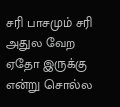சரி பாசமும் சரி அதுல வேற ஏதோ இருக்கு என்று சொல்ல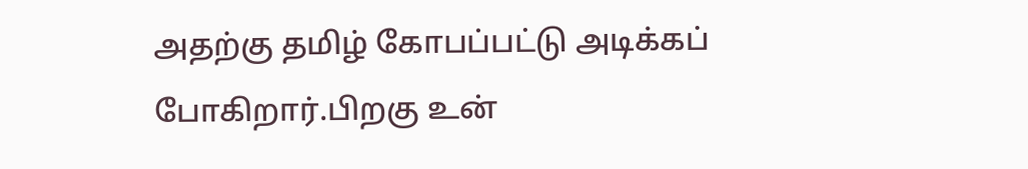அதற்கு தமிழ் கோபப்பட்டு அடிக்கப் போகிறார்.பிறகு உன்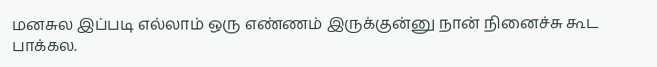மனசுல இப்படி எல்லாம் ஒரு எண்ணம் இருக்குன்னு நான் நினைச்சு கூட பாக்கல.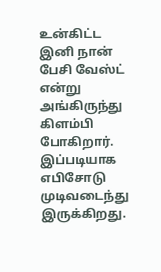உன்கிட்ட இனி நான் பேசி வேஸ்ட் என்று அங்கிருந்து கிளம்பி போகிறார். இப்படியாக எபிசோடு முடிவடைந்து இருக்கிறது.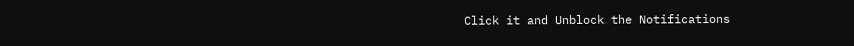Click it and Unblock the Notifications